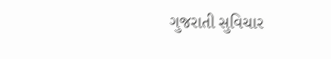ગુજરાતી સુવિચાર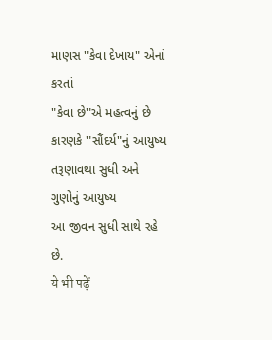માણસ "કેવા દેખાય" એનાં કરતાં
"કેવા છે"એ મહત્વનું છે
કારણકે "સૌંદર્ય"નું આયુષ્ય તરૂણાવથા સુધી અને
ગુણોનું આયુષ્ય
આ જીવન સુધી સાથે રહે છે.
ये भी पढ़ें